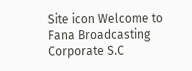Site icon Welcome to Fana Broadcasting Corporate S.C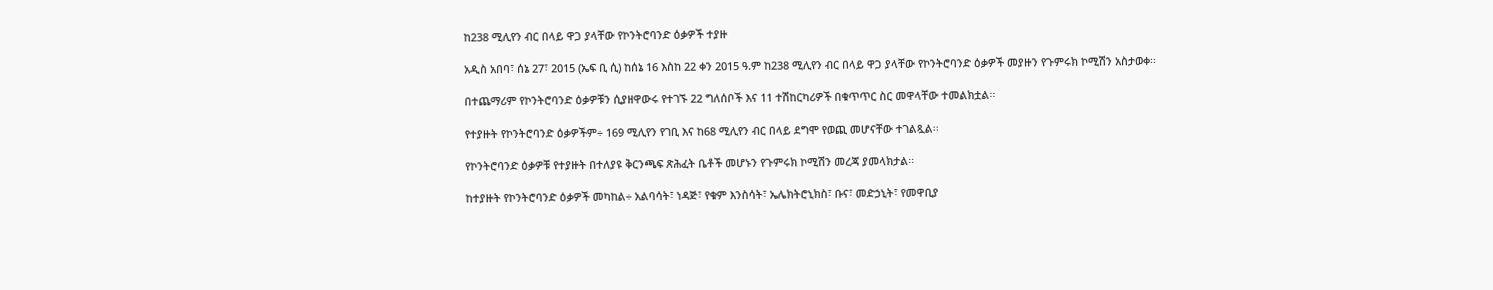ከ238 ሚሊየን ብር በላይ ዋጋ ያላቸው የኮንትሮባንድ ዕቃዎች ተያዙ

አዲስ አበባ፣ ሰኔ 27፣ 2015 (ኤፍ ቢ ሲ) ከሰኔ 16 እስከ 22 ቀን 2015 ዓ.ም ከ238 ሚሊየን ብር በላይ ዋጋ ያላቸው የኮንትሮባንድ ዕቃዎች መያዙን የጉምሩክ ኮሚሽን አስታወቀ፡፡

በተጨማሪም የኮንትሮባንድ ዕቃዎቹን ሲያዘዋውሩ የተገኙ 22 ግለሰቦች እና 11 ተሽከርካሪዎች በቁጥጥር ስር መዋላቸው ተመልክቷል፡፡

የተያዙት የኮንትሮባንድ ዕቃዎችም÷ 169 ሚሊየን የገቢ እና ከ68 ሚሊየን ብር በላይ ደግሞ የወጪ መሆናቸው ተገልጿል፡፡

የኮንትሮባንድ ዕቃዎቹ የተያዙት በተለያዩ ቅርንጫፍ ጽሕፈት ቤቶች መሆኑን የጉምሩክ ኮሚሽን መረጃ ያመላክታል፡፡

ከተያዙት የኮንትሮባንድ ዕቃዎች መካከል÷ አልባሳት፣ ነዳጅ፣ የቁም እንስሳት፣ ኤሌክትሮኒክስ፣ ቡና፣ መድኃኒት፣ የመዋቢያ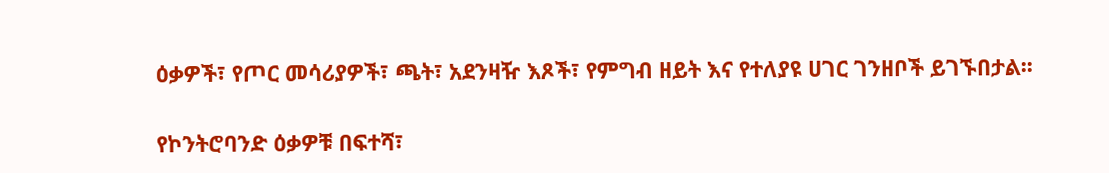ዕቃዎች፣ የጦር መሳሪያዎች፣ ጫት፣ አደንዛዥ እጾች፣ የምግብ ዘይት እና የተለያዩ ሀገር ገንዘቦች ይገኙበታል፡፡

የኮንትሮባንድ ዕቃዎቹ በፍተሻ፣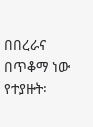በበረራና በጥቆማ ነው የተያዙት፡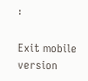፡

Exit mobile version